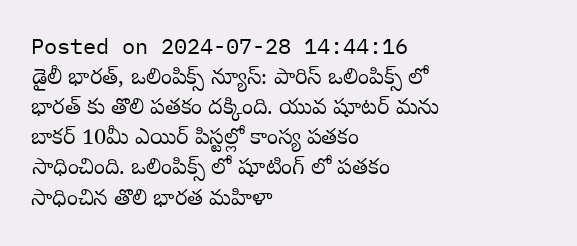Posted on 2024-07-28 14:44:16
డైలీ భారత్, ఒలింపిక్స్ న్యూస్: పారిస్ ఒలింపిక్స్ లో భారత్ కు తొలి పతకం దక్కింది. యువ షూటర్ మను బాకర్ 10మీ ఎయిర్ పిస్టల్లో కాంస్య పతకం సాధించింది. ఒలింపిక్స్ లో షూటింగ్ లో పతకం సాధించిన తొలి భారత మహిళా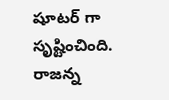షూటర్ గా సృష్టించింది.
రాజన్న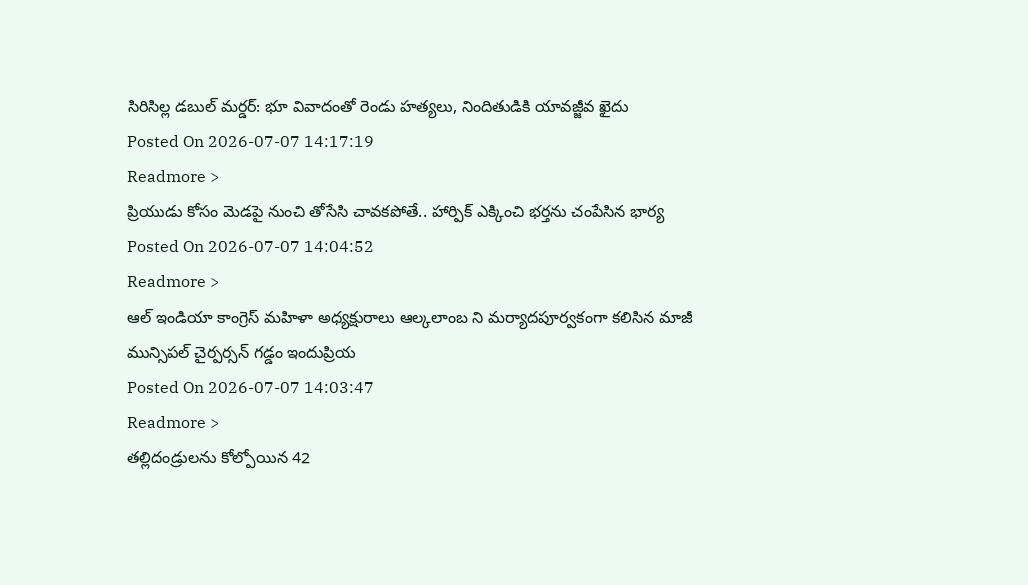సిరిసిల్ల డబుల్ మర్డర్: భూ వివాదంతో రెండు హత్యలు, నిందితుడికి యావజ్జీవ ఖైదు
Posted On 2026-07-07 14:17:19
Readmore >
ప్రియుడు కోసం మెడపై నుంచి తోసేసి చావకపోతే.. హార్పిక్ ఎక్కించి భర్తను చంపేసిన భార్య
Posted On 2026-07-07 14:04:52
Readmore >
ఆల్ ఇండియా కాంగ్రెస్ మహిళా అధ్యక్షురాలు ఆల్కలాంబ ని మర్యాదపూర్వకంగా కలిసిన మాజీ మున్సిపల్ చైర్పర్సన్ గడ్డం ఇందుప్రియ
Posted On 2026-07-07 14:03:47
Readmore >
తల్లిదండ్రులను కోల్పోయిన 42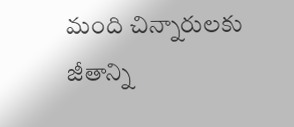మంది చిన్నారులకు జీతాన్ని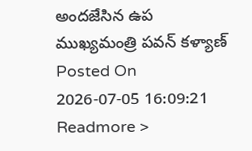అందజేసిన ఉప ముఖ్యమంత్రి పవన్ కళ్యాణ్
Posted On 2026-07-05 16:09:21
Readmore >